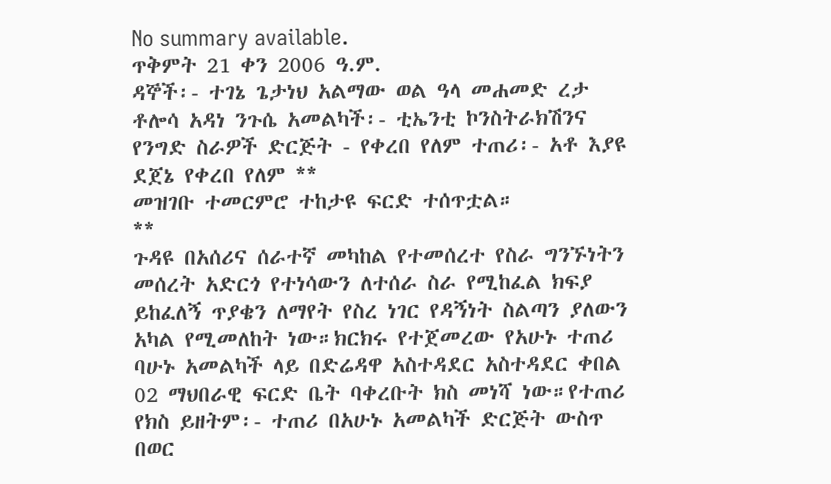No summary available.
ጥቅምት 21 ቀን 2006 ዓ.ም.
ዳኞች፡- ተገኔ ጌታነህ አልማው ወል ዓላ መሐመድ ረታ ቶሎሳ አዳነ ንጉሴ አመልካች፡- ቲኤንቲ ኮንስትራክሽንና የንግድ ስራዎች ድርጅት - የቀረበ የለም ተጠሪ፡- አቶ እያዩ ደጀኔ የቀረበ የለም **
መዝገቡ ተመርምሮ ተከታዩ ፍርድ ተሰጥቷል።
**
ጉዳዩ በአሰሪና ሰራተኛ መካከል የተመሰረተ የስራ ግንኙነትን መሰረት አድርጎ የተነሳውን ለተሰራ ስራ የሚከፈል ክፍያ ይከፈለኝ ጥያቄን ለማየት የስረ ነገር የዳኝነት ስልጣን ያለውን አካል የሚመለከት ነው።ክርክሩ የተጀመረው የአሁኑ ተጠሪ ባሁኑ አመልካች ላይ በድሬዳዋ አስተዳደር አስተዳደር ቀበል 02 ማህበራዊ ፍርድ ቤት ባቀረቡት ክስ መነሻ ነው።የተጠሪ የክስ ይዘትም፡- ተጠሪ በአሁኑ አመልካች ድርጅት ውስጥ በወር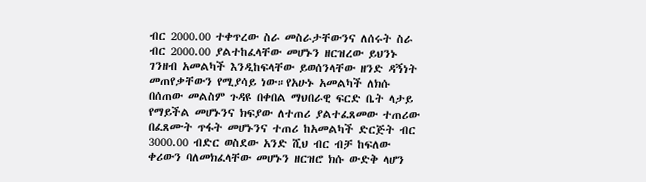ብር 2000.00 ተቀጥረው ስራ መስራታቸውንና ለሰሩት ስራ ብር 2000.00 ያልተከፈላቸው መሆኑን ዘርዝረው ይህንኑ ገንዘብ አመልካች እንዲከፍላቸው ይወሰንላቸው ዘንድ ዳኝነት መጠየቃቸውን የሚያሳይ ነው።የአሁኑ አመልካች ለክሱ በሰጠው መልስም ጉዳዩ በቀበል ማህበራዊ ፍርድ ቤት ላታይ የማይችል መሆኑንና ክፍያው ለተጠሪ ያልተፈጸመው ተጠሪው በፈጸሙት ጥፋት መሆኑንና ተጠሪ ከአመልካች ድርጅት ብር 3000.00 ብድር ወስደው አንድ ሺህ ብር ብቻ ከፍለው ቀሪውን ባለመክፈላቸው መሆኑን ዘርዝሮ ክሱ ውድቅ ላሆን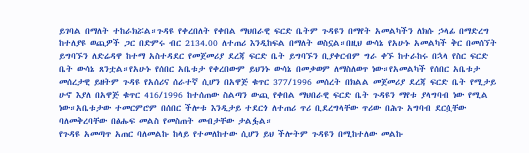ይገባል በማለት ተከራክሯል።ጉዳዩ የቀረበለት የቀበል ማህበራዊ ፍርድ ቤትም ጉዳዩን በማየት አመልካችን ለክሱ ኃላፊ በማድረግ ከተለያዩ ወጪዎች ጋር በድምሩ ብር 2134.00 ለተጠሪ እንዲከፍል በማለት ወስኗል።በዚህ ውሳኔ የአሁኑ አመልካች ቅር በመሰኘት ይግባኙን ለድሬዳዋ ከተማ አስተዳደር የመጀመሪያ ደረጃ ፍርድ ቤት ይግባኙን ቢያቀርብም ግራ ቀኙ ከተራከሩ በኋላ የስር ፍርድ ቤት ውሳኔ ጸንቷል።የአሁኑ የሰበር አቤቱታ የቀረበውም ይህንኑ ውሳኔ በመቃወም ለማስለወጥ ነው።የአመልካች የሰበር አቤቱታ መሰረታዊ ይዘትም ጉዳዩ የአሰሪና ሰራተኛ ሲሆን በአዋጅ ቁጥር 377/1996 መሰረት በክልል መጀመሪያ ደረጃ ፍርድ ቤት የሚታይ ሁኖ እያለ በአዋጅ ቁጥር 416/1996 ከተሰጠው ስልጣን ውጪ የቀበል ማህበራዊ ፍርድ ቤት ጉዳዩን ማየቱ ያላግባብ ነው የሚል ነው።አቤቱታው ተመርምሮም በሰበር ችሎቱ እንዲታይ ተደርጎ ለተጠሪ ጥሪ ቢደረግላቸው ጥሪው በሕጉ አግባብ ደርሷቸው ባለመቅረባቸው በፅሑፍ መልስ የመስጠት መብታቸው ታልፏል።
የጉዳዩ አመጣጥ አጠር ባለመልኩ ከላይ የተመለከተው ሲሆን ይህ ችሎትም ጉዳዩን በሚከተለው መልኩ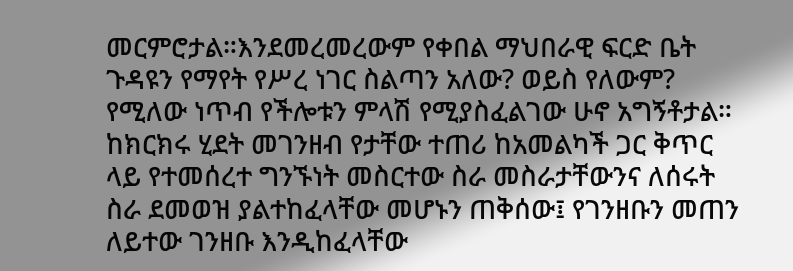መርምሮታል።እንደመረመረውም የቀበል ማህበራዊ ፍርድ ቤት ጉዳዩን የማየት የሥረ ነገር ስልጣን አለው? ወይስ የለውም? የሚለው ነጥብ የችሎቱን ምላሽ የሚያስፈልገው ሁኖ አግኝቶታል።
ከክርክሩ ሂደት መገንዘብ የታቸው ተጠሪ ከአመልካች ጋር ቅጥር ላይ የተመሰረተ ግንኙነት መስርተው ስራ መስራታቸውንና ለሰሩት ስራ ደመወዝ ያልተከፈላቸው መሆኑን ጠቅሰው፤ የገንዘቡን መጠን ለይተው ገንዘቡ እንዲከፈላቸው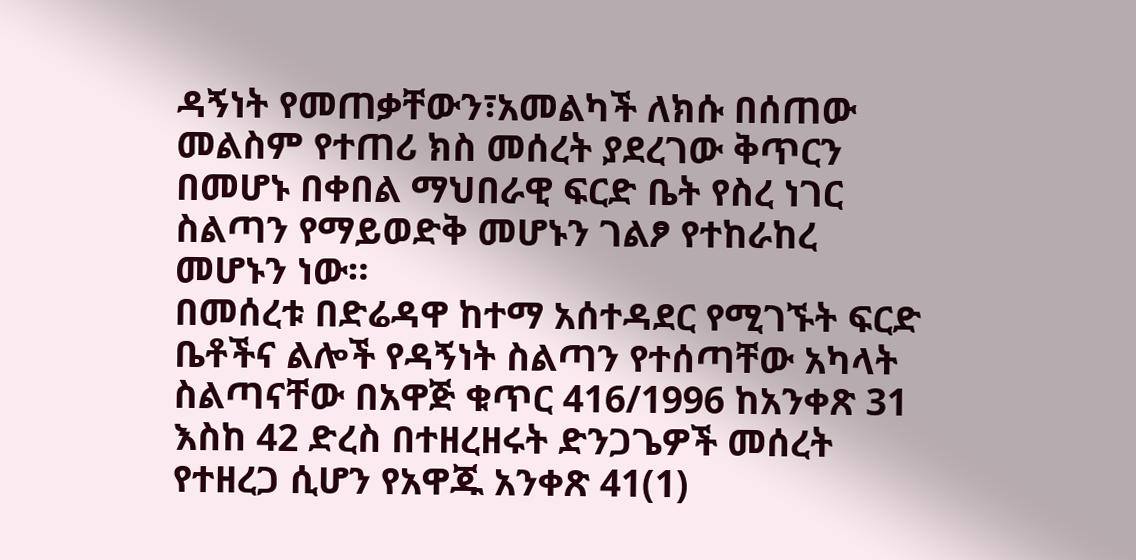ዳኝነት የመጠቃቸውን፣አመልካች ለክሱ በሰጠው መልስም የተጠሪ ክስ መሰረት ያደረገው ቅጥርን በመሆኑ በቀበል ማህበራዊ ፍርድ ቤት የስረ ነገር ስልጣን የማይወድቅ መሆኑን ገልፆ የተከራከረ መሆኑን ነው።
በመሰረቱ በድሬዳዋ ከተማ አሰተዳደር የሚገኙት ፍርድ ቤቶችና ልሎች የዳኝነት ስልጣን የተሰጣቸው አካላት ስልጣናቸው በአዋጅ ቁጥር 416/1996 ከአንቀጽ 31 እስከ 42 ድረስ በተዘረዘሩት ድንጋጌዎች መሰረት የተዘረጋ ሲሆን የአዋጁ አንቀጽ 41(1)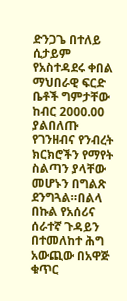ድንጋጌ በተለይ ሲታይም የአስተዳደሩ ቀበል ማህበራዊ ፍርድ ቤቶች ግምታቸው ከብር 2000.00 ያልበለጡ የገንዘብና የንብረት ክርክሮችን የማየት ስልጣን ያላቸው መሆኑን በግልጽ ደንግጓል።በልላ በኩል የአሰሪና ሰራተኛ ጉዳይን በተመለከተ ሕግ አውጪው በአዋጅ ቁጥር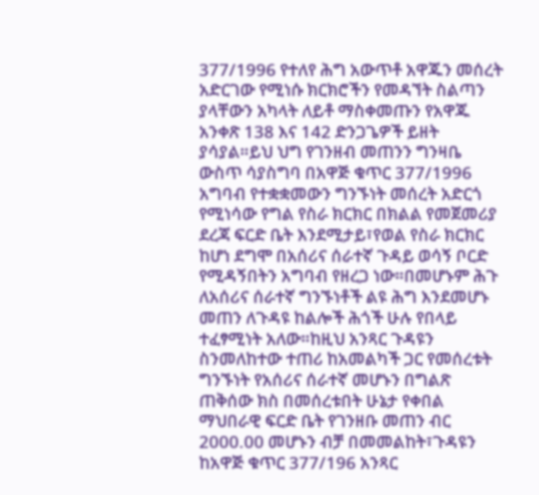377/1996 የተለየ ሕግ አውጥቶ አዋጁን መሰረት አድርገው የሚነሱ ክርክሮችን የመዳኘት ስልጣን ያላቸውን አካላት ለይቶ ማስቀመጡን የአዋጁ አንቀጽ 138 እና 142 ድንጋጌዎች ይዘት ያሳያል።ይህ ህግ የገንዘብ መጠንን ግንዛቤ ውስጥ ሳያስግባ በአዋጅ ቁጥር 377/1996 አግባብ የተቋቋመውን ግንኙነት መሰረት አድርጎ የሚነሳው የግል የስራ ክርክር በክልል የመጀመሪያ ደረጃ ፍርድ ቤት እንደሚታይ፣የወል የስራ ክርክር ከሆነ ደግሞ በአሰሪና ሰራተኛ ጉዳይ ወሳኝ ቦርድ የሚዳኝበትን አግባብ የዘረጋ ነው።በመሆኑም ሕጉ ለአሰሪና ሰራተኛ ግንኙነቶች ልዩ ሕግ እንደመሆኑ መጠን ለጉዳዩ ከልሎች ሕጎች ሁሉ የበላይ ተፈፃሚነት አለው።ከዚህ አንጻር ጉዳዩን ስንመለከተው ተጠሪ ከአመልካች ጋር የመሰረቱት ግንኙነት የአሰሪና ሰራተኛ መሆኑን በግልጽ ጠቅሰው ክስ በመሰረቱበት ሁኔታ የቀበል ማህበራዊ ፍርድ ቤት የገንዘቡ መጠን ብር 2000.00 መሆኑን ብቻ በመመልከት፣ጉዳዩን ከአዋጅ ቁጥር 377/196 አንጻር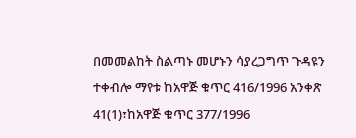በመመልከት ስልጣኑ መሆኑን ሳያረጋግጥ ጉዳዩን ተቀብሎ ማየቱ ከአዋጅ ቁጥር 416/1996 አንቀጽ 41(1)፣ከአዋጅ ቁጥር 377/1996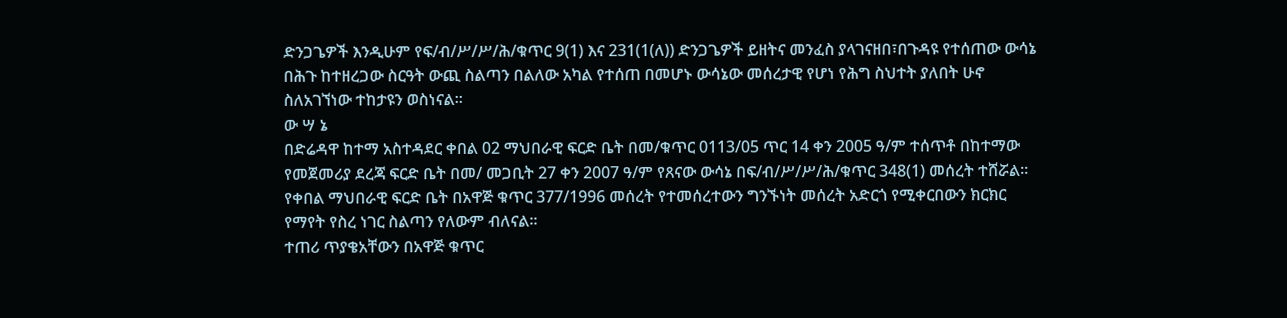ድንጋጌዎች እንዲሁም የፍ/ብ/ሥ/ሥ/ሕ/ቁጥር 9(1) እና 231(1(ለ)) ድንጋጌዎች ይዘትና መንፈስ ያላገናዘበ፣በጉዳዩ የተሰጠው ውሳኔ በሕጉ ከተዘረጋው ስርዓት ውጪ ስልጣን በልለው አካል የተሰጠ በመሆኑ ውሳኔው መሰረታዊ የሆነ የሕግ ስህተት ያለበት ሁኖ ስለአገኘነው ተከታዩን ወስነናል።
ው ሣ ኔ
በድሬዳዋ ከተማ አስተዳደር ቀበል 02 ማህበራዊ ፍርድ ቤት በመ/ቁጥር 0113/05 ጥር 14 ቀን 2005 ዓ/ም ተሰጥቶ በከተማው የመጀመሪያ ደረጃ ፍርድ ቤት በመ/ መጋቢት 27 ቀን 2007 ዓ/ም የጸናው ውሳኔ በፍ/ብ/ሥ/ሥ/ሕ/ቁጥር 348(1) መሰረት ተሸሯል።
የቀበል ማህበራዊ ፍርድ ቤት በአዋጅ ቁጥር 377/1996 መሰረት የተመሰረተውን ግንኙነት መሰረት አድርጎ የሚቀርበውን ክርክር የማየት የስረ ነገር ስልጣን የለውም ብለናል።
ተጠሪ ጥያቄአቸውን በአዋጅ ቁጥር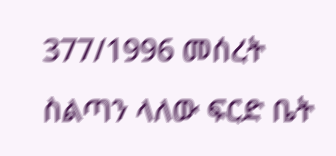377/1996 መሰረት ስልጣን ላለው ፍርድ ቤት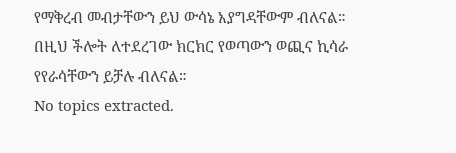የማቅረብ መብታቸውን ይህ ውሳኔ አያግዳቸውም ብለናል።
በዚህ ችሎት ለተደረገው ክርክር የወጣውን ወጪና ኪሳራ የየራሳቸውን ይቻሉ ብለናል።
No topics extracted.